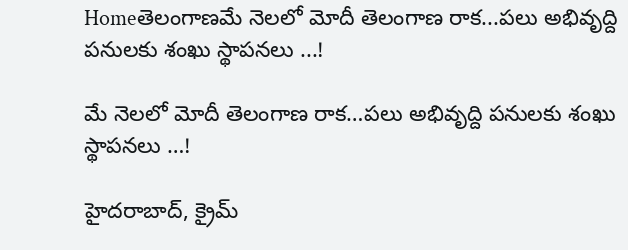Homeతెలంగాణమే నెల‌లో మోదీ తెలంగాణ రాక...ప‌లు అభివృద్ది ప‌నుల‌కు శంఖు స్థాప‌న‌లు ...!

మే నెల‌లో మోదీ తెలంగాణ రాక…ప‌లు అభివృద్ది ప‌నుల‌కు శంఖు స్థాప‌న‌లు …!

హైద‌రాబాద్‌, క్రైమ్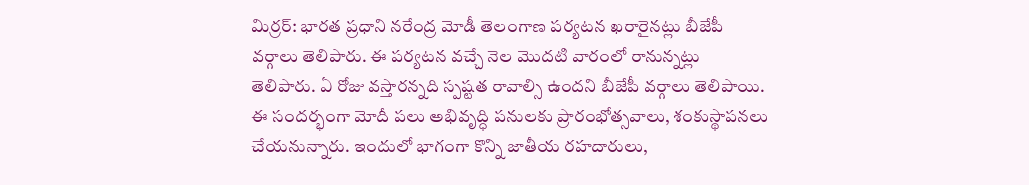మిర్ర‌ర్: భార‌త ప్ర‌ధాని న‌రేంద్ర మోడీ తెలంగాణ ప‌ర్య‌ట‌న ఖ‌రారైన‌ట్లు బీజేపీ వ‌ర్గాలు తెలిపారు. ఈ ప‌ర్య‌ట‌న వ‌చ్చే నెల మొద‌టి వారంలో రానున్న‌ట్లు తెలిపారు. ఏ రోజు వస్తారన్నది స్పష్టత రావాల్సి ఉందని బీజేపీ వర్గాలు తెలిపాయి. ఈ సందర్భంగా మోదీ పలు అభివృద్ధి పనులకు ప్రారంభోత్సవాలు, శంకుస్థాపనలు చేయనున్నారు. ఇందులో భాగంగా కొన్ని జాతీయ రహదారులు,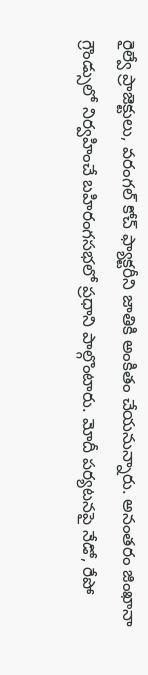రైల్వే ప్రాజెక్టులు, వరంగల్‌ కోచ్‌ ఫ్యాక్టరీని జాతికి అంకితం చేయనున్నారు. అనంతరం జింఖానా గ్రౌండ్సులో నిర్వహించే బహిరంగసభలో ప్రధాని పాల్గొంటారు. మోదీ పర్యటనపై నేడో, రేపో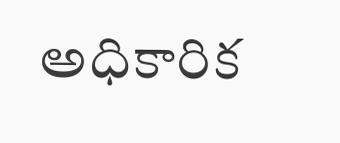అధికారిక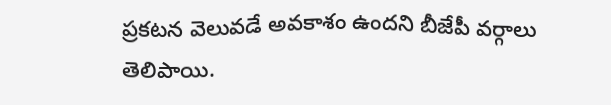ప్రకటన వెలువడే అవకాశం ఉందని బీజేపీ వర్గాలు తెలిపాయి.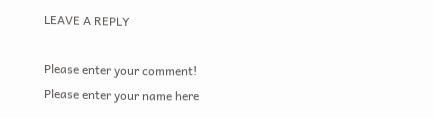LEAVE A REPLY

Please enter your comment!
Please enter your name here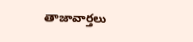తాజావార్తలు